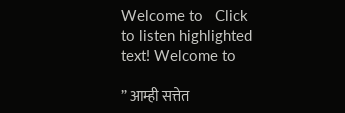Welcome to   Click to listen highlighted text! Welcome to

” आम्ही सत्तेत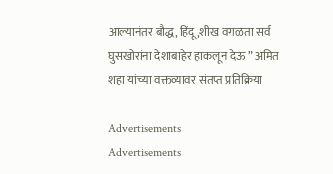आल्यानंतर बौद्ध, हिंदू ,शीख वगळता सर्व घुसखोरांना देशाबाहेर हाकलून देऊ ” अमित शहा यांच्या वक्तव्यावर संतप्त प्रतिक्रिया

Advertisements
Advertisements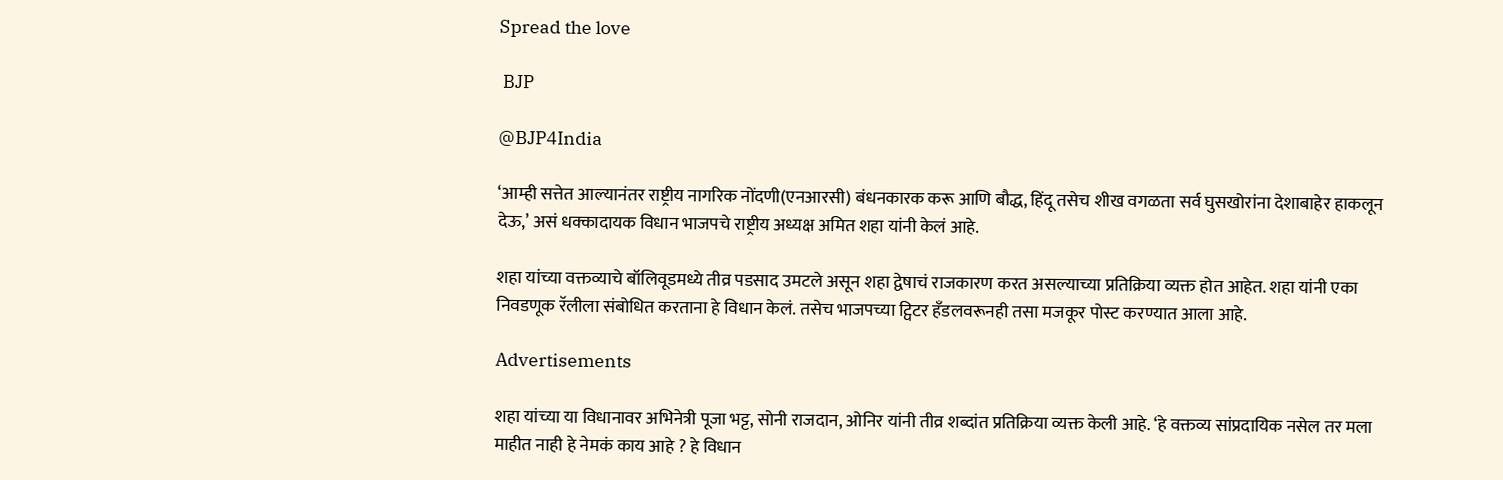Spread the love

 BJP

@BJP4India

‘आम्ही सत्तेत आल्यानंतर राष्ट्रीय नागरिक नोंदणी(एनआरसी) बंधनकारक करू आणि बौद्ध, हिंदू तसेच शीख वगळता सर्व घुसखोरांना देशाबाहेर हाकलून देऊ,’ असं धक्कादायक विधान भाजपचे राष्ट्रीय अध्यक्ष अमित शहा यांनी केलं आहे.

शहा यांच्या वक्तव्याचे बॉलिवूडमध्ये तीव्र पडसाद उमटले असून शहा द्वेषाचं राजकारण करत असल्याच्या प्रतिक्रिया व्यक्त होत आहेत. शहा यांनी एका निवडणूक रॅलीला संबोधित करताना हे विधान केलं. तसेच भाजपच्या ट्विटर हँडलवरूनही तसा मजकूर पोस्ट करण्यात आला आहे.

Advertisements

शहा यांच्या या विधानावर अभिनेत्री पूजा भट्ट, सोनी राजदान, ओनिर यांनी तीव्र शब्दांत प्रतिक्रिया व्यक्त केली आहे. ‘हे वक्तव्य सांप्रदायिक नसेल तर मला माहीत नाही हे नेमकं काय आहे ? हे विधान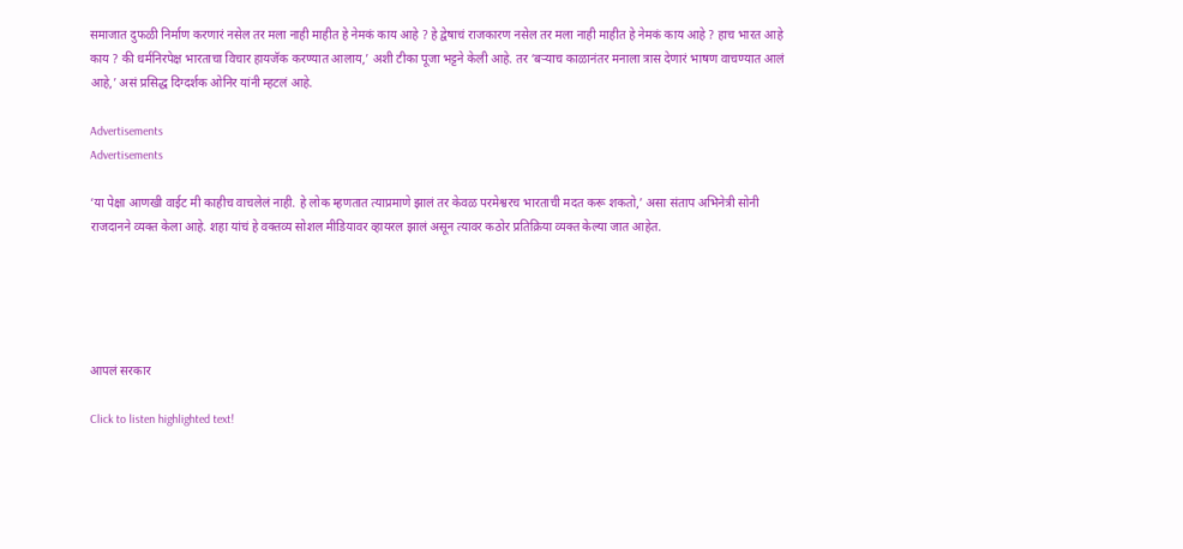समाजात दुफळी निर्माण करणारं नसेल तर मला नाही माहीत हे नेमकं काय आहे ? हे द्वेषाचं राजकारण नसेल तर मला नाही माहीत हे नेमकं काय आहे ? हाच भारत आहे काय ? की धर्मनिरपेक्ष भारताचा विचार हायजॅक करण्यात आलाय,’ अशी टीका पूजा भट्टने केली आहे. तर ‘बऱ्याच काळानंतर मनाला त्रास देणारं भाषण वाचण्यात आलं आहे,’ असं प्रसिद्ध दिग्दर्शक ओनिर यांनी म्हटलं आहे.

Advertisements
Advertisements

‘या पेक्षा आणखी वाईट मी काहीच वाचलेलं नाही. हे लोक म्हणतात त्याप्रमाणे झालं तर केवळ परमेश्वरच भारताची मदत करू शकतो,’ असा संताप अभिनेत्री सोनी राजदानने व्यक्त केला आहे. शहा यांचं हे वक्तव्य सोशल मीडियावर व्हायरल झालं असून त्यावर कठोर प्रतिक्रिया व्यक्त केल्या जात आहेत.





आपलं सरकार

Click to listen highlighted text!